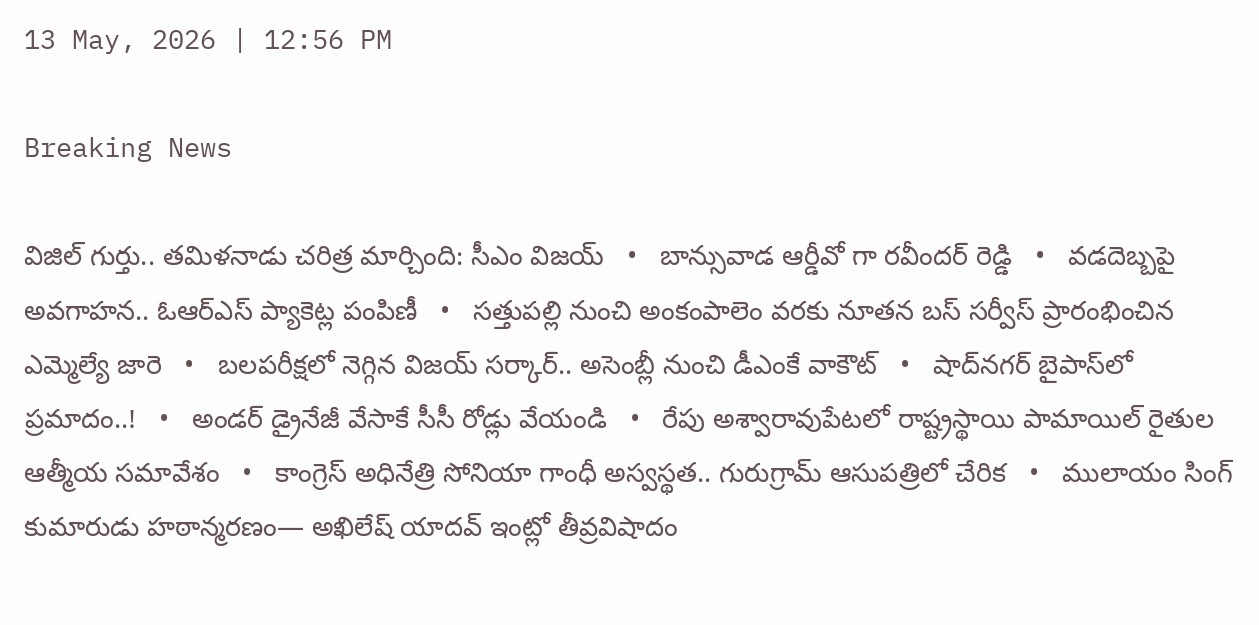13 May, 2026 | 12:56 PM

Breaking News

విజిల్ గుర్తు.. తమిళనాడు చరిత్ర మార్చింది: సీఎం విజయ్   •   బాన్సువాడ ఆర్డీవో గా రవీందర్ రెడ్డి   •   వడదెబ్బపై అవగాహన.. ఓఆర్‌ఎస్ ప్యాకెట్ల పంపిణీ   •   సత్తుపల్లి నుంచి అంకంపాలెం వరకు నూతన బస్ సర్వీస్ ప్రారంభించిన ఎమ్మెల్యే జారె   •   బలపరీక్షలో నెగ్గిన విజయ్‌ సర్కార్.. అసెంబ్లీ నుంచి డీఎంకే వాకౌట్   •   షాద్‌నగర్ బైపాస్‌లో ప్రమాదం..!   •   అండర్ డ్రైనేజీ వేసాకే సీసీ రోడ్లు వేయండి   •   రేపు అశ్వారావుపేటలో రాష్ట్రస్థాయి పామాయిల్ రైతుల ఆత్మీయ సమావేశం   •   కాంగ్రెస్ అధినేత్రి సోనియా గాంధీ అస్వస్థత.. గురుగ్రామ్ ఆసుపత్రిలో చేరిక   •   ములాయం సింగ్ కుమారుడు హఠాన్మరణం— అఖిలేష్ యాద‌వ్ ఇంట్లో తీవ్రవిషాదం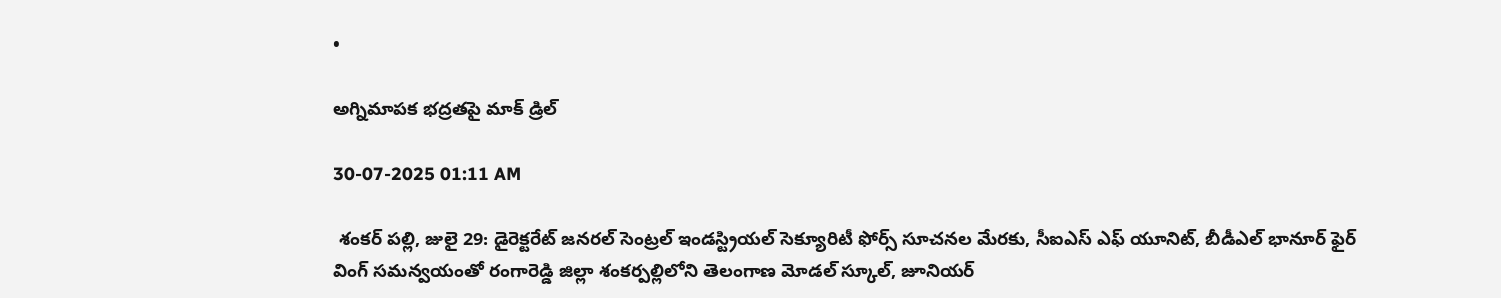•

అగ్నిమాపక భద్రతపై మాక్ డ్రిల్

30-07-2025 01:11 AM

 శంకర్ పల్లి, జులై 29: డైరెక్టరేట్ జనరల్ సెంట్రల్ ఇండస్ట్రియల్ సెక్యూరిటీ ఫోర్స్ సూచనల మేరకు, సీఐఎస్ ఎఫ్ యూనిట్, బీడీఎల్ భానూర్ ఫైర్ వింగ్ సమన్వయంతో రంగారెడ్డి జిల్లా శంకర్పల్లిలోని తెలంగాణ మోడల్ స్కూల్, జూనియర్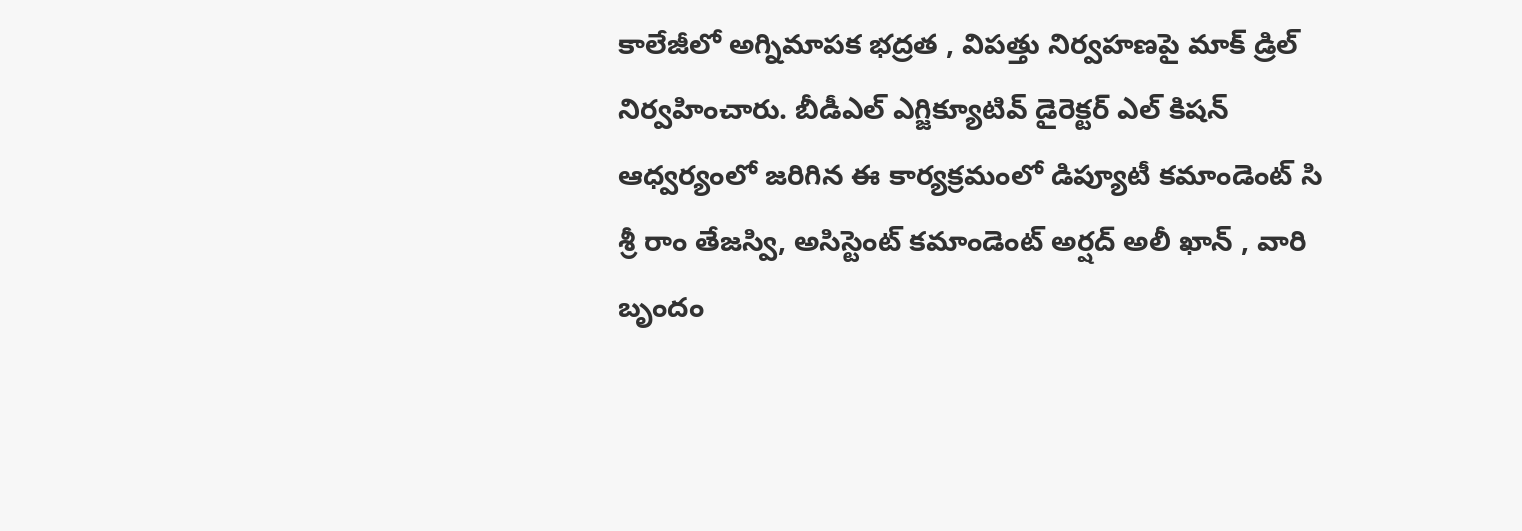కాలేజీలో అగ్నిమాపక భద్రత , విపత్తు నిర్వహణపై మాక్ డ్రిల్ నిర్వహించారు. బీడీఎల్ ఎగ్జిక్యూటివ్ డైరెక్టర్ ఎల్ కిషన్ ఆధ్వర్యంలో జరిగిన ఈ కార్యక్రమంలో డిప్యూటీ కమాండెంట్ సి  శ్రీ రాం తేజస్వి, అసిస్టెంట్ కమాండెంట్ అర్షద్ అలీ ఖాన్ , వారి బృందం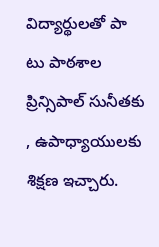విద్యార్థులతో పా టు పాఠశాల ప్రిన్సిపాల్ సునీతకు , ఉపాధ్యాయులకు శిక్షణ ఇచ్చారు.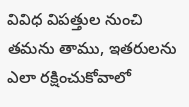వివిధ విపత్తుల నుంచి తమను తాము, ఇతరులను ఎలా రక్షించుకోవాలో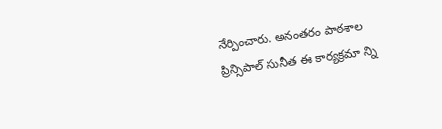నేర్పించారు. అనంతరం పాఠశాల ప్రిన్సిపాల్ సునీత ఈ కార్యక్రమా న్ని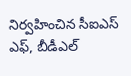నిర్వహించిన సీఐఎస్ ఎఫ్, బీడీఎల్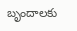బృందాలకు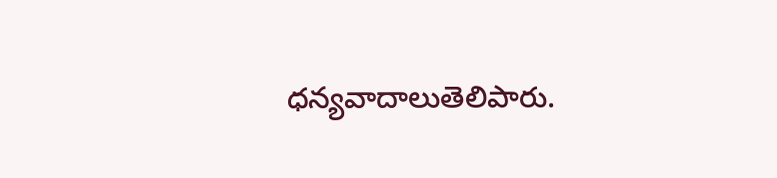ధన్యవాదాలుతెలిపారు.